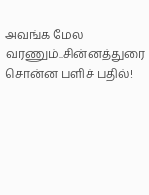அவங்க மேல வரணும்..சின்னத்துரை சொன்ன பளிச் பதில்!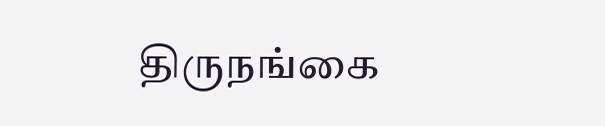திருநங்கை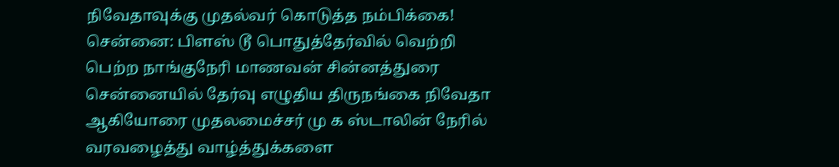நிவேதாவுக்கு முதல்வர் கொடுத்த நம்பிக்கை!
சென்னை: பிளஸ் டூ பொதுத்தேர்வில் வெற்றி பெற்ற நாங்குநேரி மாணவன் சின்னத்துரை சென்னையில் தேர்வு எழுதிய திருநங்கை நிவேதா ஆகியோரை முதலமைச்சர் மு க ஸ்டாலின் நேரில் வரவழைத்து வாழ்த்துக்களை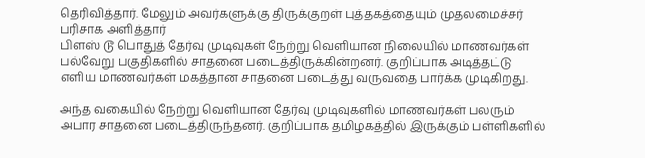தெரிவித்தார். மேலும் அவர்களுக்கு திருக்குறள் புத்தகத்தையும் முதலமைச்சர் பரிசாக அளித்தார்
பிளஸ் டூ பொதுத் தேர்வு முடிவுகள் நேற்று வெளியான நிலையில் மாணவர்கள் பல்வேறு பகுதிகளில் சாதனை படைத்திருக்கின்றனர். குறிப்பாக அடித்தட்டு எளிய மாணவர்கள் மகத்தான சாதனை படைத்து வருவதை பார்க்க முடிகிறது.

அந்த வகையில் நேற்று வெளியான தேர்வு முடிவுகளில் மாணவர்கள் பலரும் அபார சாதனை படைத்திருந்தனர். குறிப்பாக தமிழகத்தில் இருக்கும் பள்ளிகளில்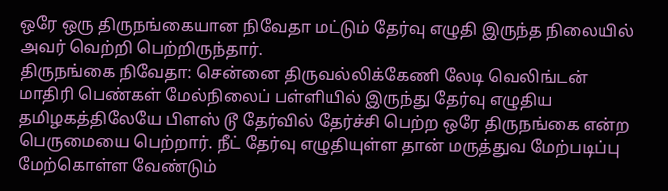ஒரே ஒரு திருநங்கையான நிவேதா மட்டும் தேர்வு எழுதி இருந்த நிலையில் அவர் வெற்றி பெற்றிருந்தார்.
திருநங்கை நிவேதா: சென்னை திருவல்லிக்கேணி லேடி வெலிங்டன் மாதிரி பெண்கள் மேல்நிலைப் பள்ளியில் இருந்து தேர்வு எழுதிய தமிழகத்திலேயே பிளஸ் டூ தேர்வில் தேர்ச்சி பெற்ற ஒரே திருநங்கை என்ற பெருமையை பெற்றார். நீட் தேர்வு எழுதியுள்ள தான் மருத்துவ மேற்படிப்பு மேற்கொள்ள வேண்டும்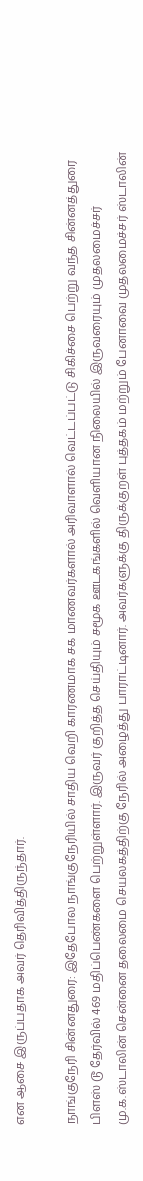என ஆசை இருப்பதாக அவர் தெரிவித்திருந்தார்.

நாங்குநேரி சின்னதுரை: இதேபோல நாங்குநேரியில் சாதிய வெறி காரணமாக சக மாணவர்களால் அரிவாளால் வெட்டப்பட்டு சிகிச்சை பெற்று வந்த சின்னத்துரை பிளஸ் டூ தேர்வில் 469 மதிப்பெண்களை பெற்றுள்ளார். இருவர் குறித்த செய்தியும் சமூக ஊடகங்களில் வெளியான நிலையில் இருவரையும் முதலமைச்சர் மு.க.ஸ்டாலின் சென்னை தலைமை செயலகத்திற்கு நேரில் அழைத்து பாராட்டினார். அவர்களுக்கு திருக்குறள் புத்தகம் மற்றும் பேனாவை முதலமைச்சர் ஸ்டாலின்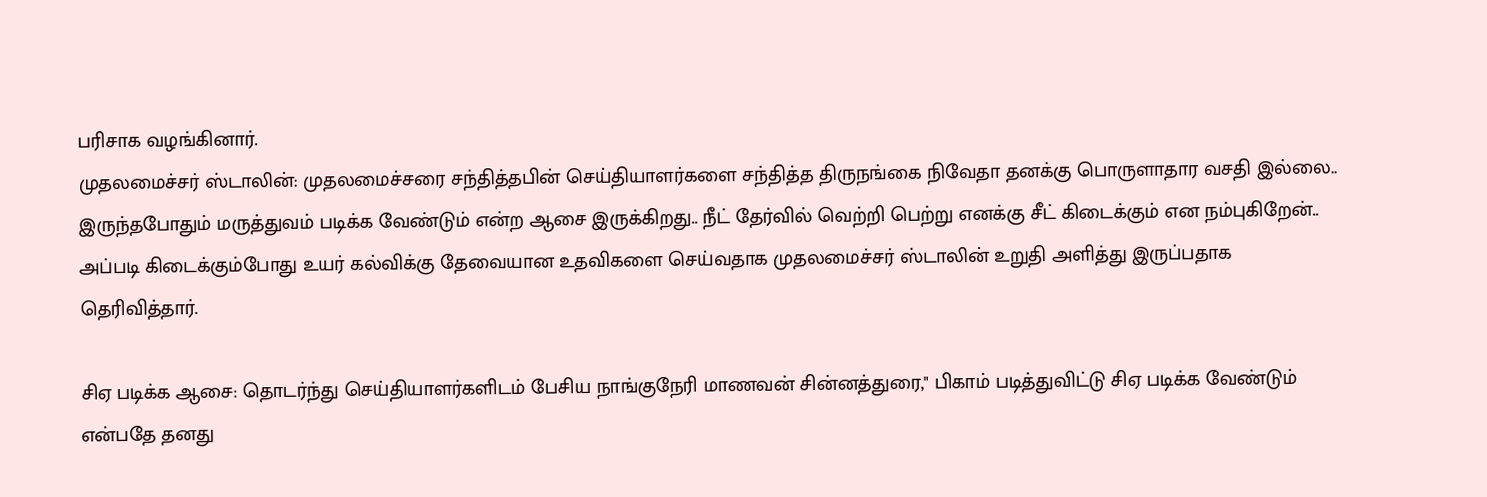பரிசாக வழங்கினார்.
முதலமைச்சர் ஸ்டாலின்: முதலமைச்சரை சந்தித்தபின் செய்தியாளர்களை சந்தித்த திருநங்கை நிவேதா தனக்கு பொருளாதார வசதி இல்லை.. இருந்தபோதும் மருத்துவம் படிக்க வேண்டும் என்ற ஆசை இருக்கிறது.. நீட் தேர்வில் வெற்றி பெற்று எனக்கு சீட் கிடைக்கும் என நம்புகிறேன்.. அப்படி கிடைக்கும்போது உயர் கல்விக்கு தேவையான உதவிகளை செய்வதாக முதலமைச்சர் ஸ்டாலின் உறுதி அளித்து இருப்பதாக தெரிவித்தார்.

சிஏ படிக்க ஆசை: தொடர்ந்து செய்தியாளர்களிடம் பேசிய நாங்குநேரி மாணவன் சின்னத்துரை," பிகாம் படித்துவிட்டு சிஏ படிக்க வேண்டும் என்பதே தனது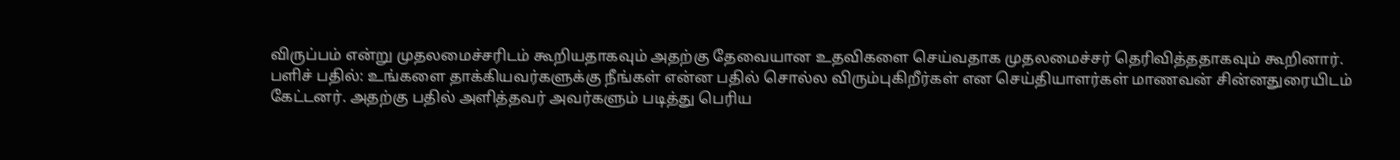விருப்பம் என்று முதலமைச்சரிடம் கூறியதாகவும் அதற்கு தேவையான உதவிகளை செய்வதாக முதலமைச்சர் தெரிவித்ததாகவும் கூறினார்.
பளிச் பதில்: உங்களை தாக்கியவர்களுக்கு நீங்கள் என்ன பதில் சொல்ல விரும்புகிறீர்கள் என செய்தியாளர்கள் மாணவன் சின்னதுரையிடம் கேட்டனர். அதற்கு பதில் அளித்தவர் அவர்களும் படித்து பெரிய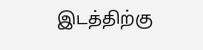இடத்திற்கு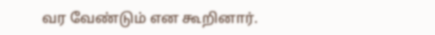வர வேண்டும் என கூறினார்.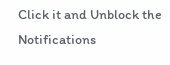Click it and Unblock the Notifications